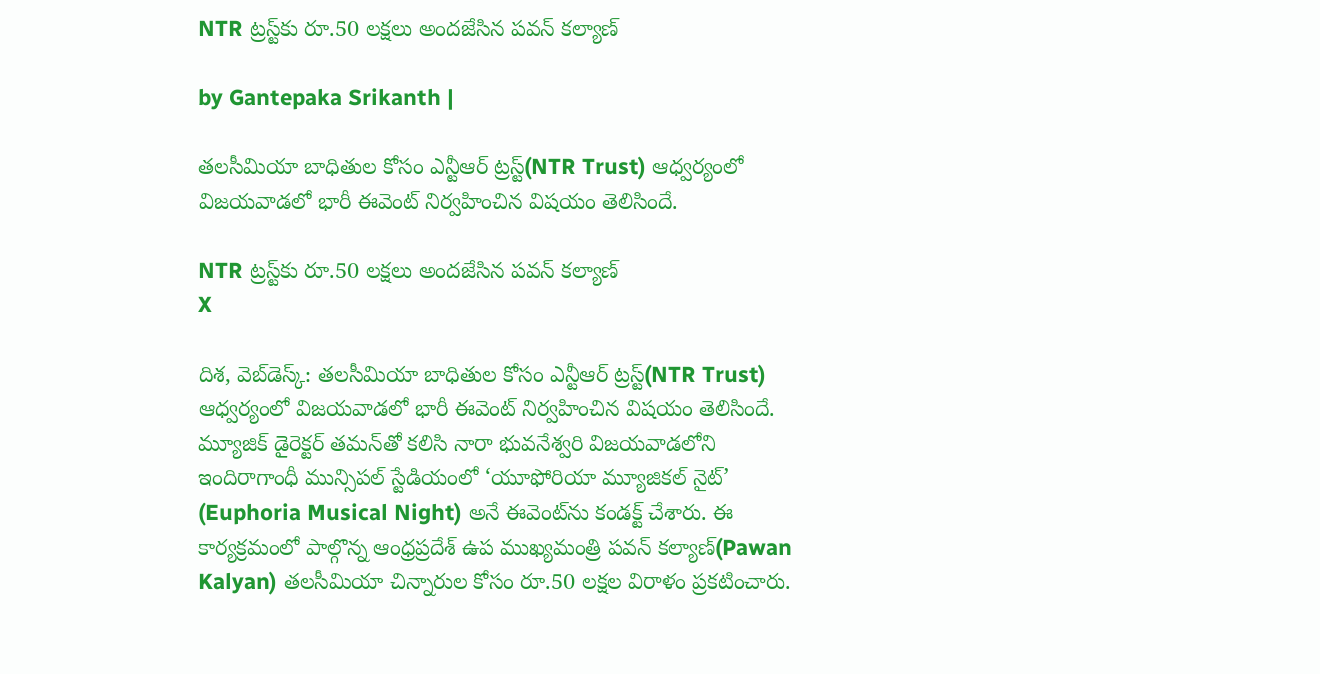NTR ట్రస్ట్‌కు రూ.50 లక్షలు అందజేసిన పవన్ కల్యాణ్

by Gantepaka Srikanth |

తలసీమియా బాధితుల కోసం ఎన్టీఆర్‌ ట్రస్ట్‌(NTR Trust) ఆధ్వర్యంలో విజయవాడలో భారీ ఈవెంట్ నిర్వహించిన విషయం తెలిసిందే.

NTR ట్రస్ట్‌కు రూ.50 లక్షలు అందజేసిన పవన్ కల్యాణ్
X

దిశ, వెబ్‌డెస్క్: తలసీమియా బాధితుల కోసం ఎన్టీఆర్‌ ట్రస్ట్‌(NTR Trust) ఆధ్వర్యంలో విజయవాడలో భారీ ఈవెంట్ నిర్వహించిన విషయం తెలిసిందే. మ్యూజిక్ డైరెక్టర్ తమన్‌తో కలిసి నారా భువనేశ్వరి విజయవాడలోని ఇందిరాగాంధీ మున్సిపల్ స్టేడియంలో ‘యూఫోరియా మ్యూజికల్ నైట్‌’ (Euphoria Musical Night) అనే ఈవెంట్‌‌ను కండక్ట్ చేశారు. ఈ కార్యక్రమంలో పాల్గొన్న ఆంధ్రప్రదేశ్ ఉప ముఖ్యమంత్రి పవన్ కల్యాణ్(Pawan Kalyan) తలసీమియా చిన్నారుల కోసం రూ.50 లక్షల విరాళం ప్రకటించారు.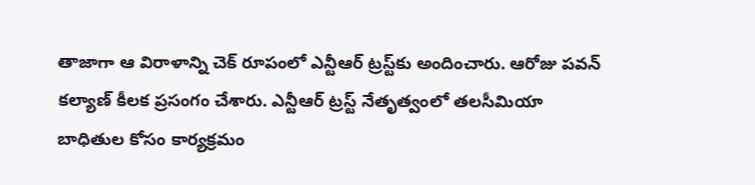తాజాగా ఆ విరాళాన్ని చెక్‌ రూపంలో ఎన్టీఆర్ ట్రస్ట్‌కు అందించారు. ఆరోజు పవన్ కల్యాణ్ కీలక ప్రసంగం చేశారు. ఎన్టీఆర్‌ ట్రస్ట్‌ నేతృత్వంలో తలసీమియా బాధితుల కోసం కార్యక్రమం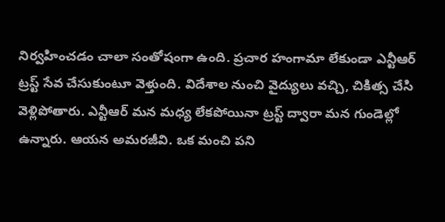నిర్వహించడం చాలా సంతోషంగా ఉంది. ప్రచార హంగామా లేకుండా ఎన్టీఆర్‌ ట్రస్ట్‌ సేవ చేసుకుంటూ వెళ్తుంది. విదేశాల నుంచి వైద్యులు వచ్చి, చికిత్స చేసి వెళ్లిపోతారు. ఎన్టీఆర్‌ మన మధ్య లేకపోయినా ట్రస్ట్‌ ద్వారా మన గుండెల్లో ఉన్నారు. ఆయన అమరజీవి. ఒక మంచి పని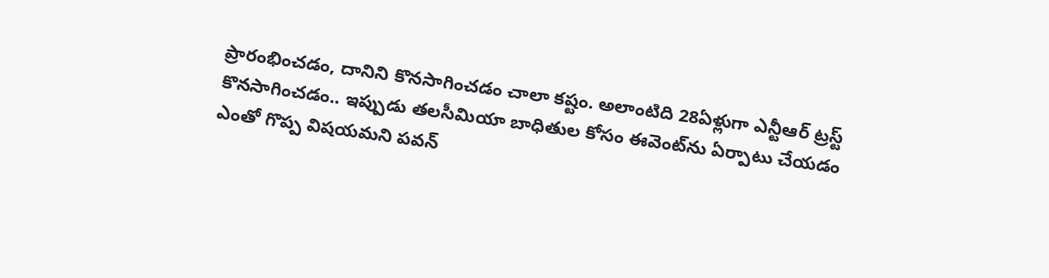ప్రారంభించడం, దానిని కొనసాగించడం చాలా కష్టం. అలాంటిది 28ఏళ్లుగా ఎన్టీఆర్‌ ట్రస్ట్‌ కొనసాగించడం.. ఇప్పుడు తలసీమియా బాధితుల కోసం ఈవెంట్‌ను ఏర్పాటు చేయడం ఎంతో గొప్ప విషయమని పవన్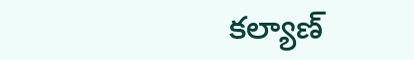కల్యాణ్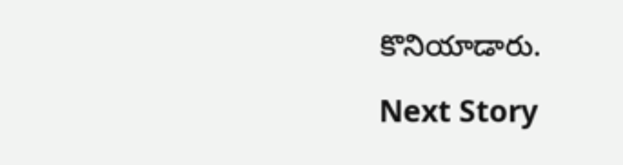కొనియాడారు.

Next Story